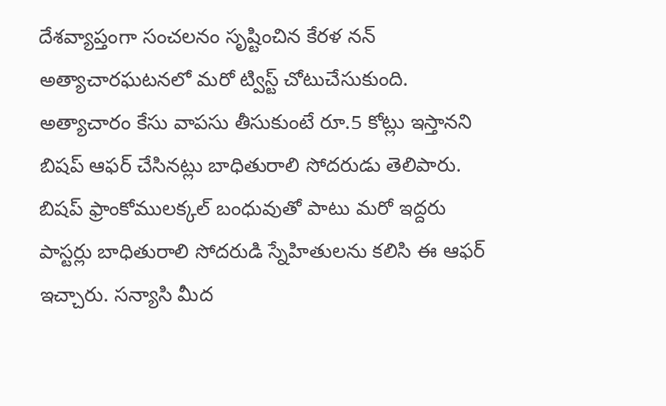దేశవ్యాప్తంగా సంచలనం సృష్టించిన కేరళ నన్ అత్యాచారఘటనలో మరో ట్విస్ట్ చోటుచేసుకుంది. అత్యాచారం కేసు వాపసు తీసుకుంటే రూ.5 కోట్లు ఇస్తానని బిషప్ ఆఫర్ చేసినట్లు బాధితురాలి సోదరుడు తెలిపారు. బిషప్ ఫ్రాంకోములక్కల్ బంధువుతో పాటు మరో ఇద్దరు పాస్టర్లు బాధితురాలి సోదరుడి స్నేహితులను కలిసి ఈ ఆఫర్ ఇచ్చారు. సన్యాసి మీద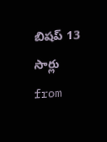బిషప్ 13 సార్లు
from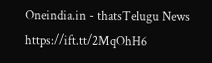Oneindia.in - thatsTelugu News https://ift.tt/2MqOhH6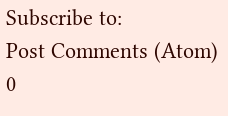Subscribe to:
Post Comments (Atom)
0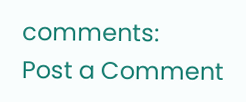comments:
Post a Comment